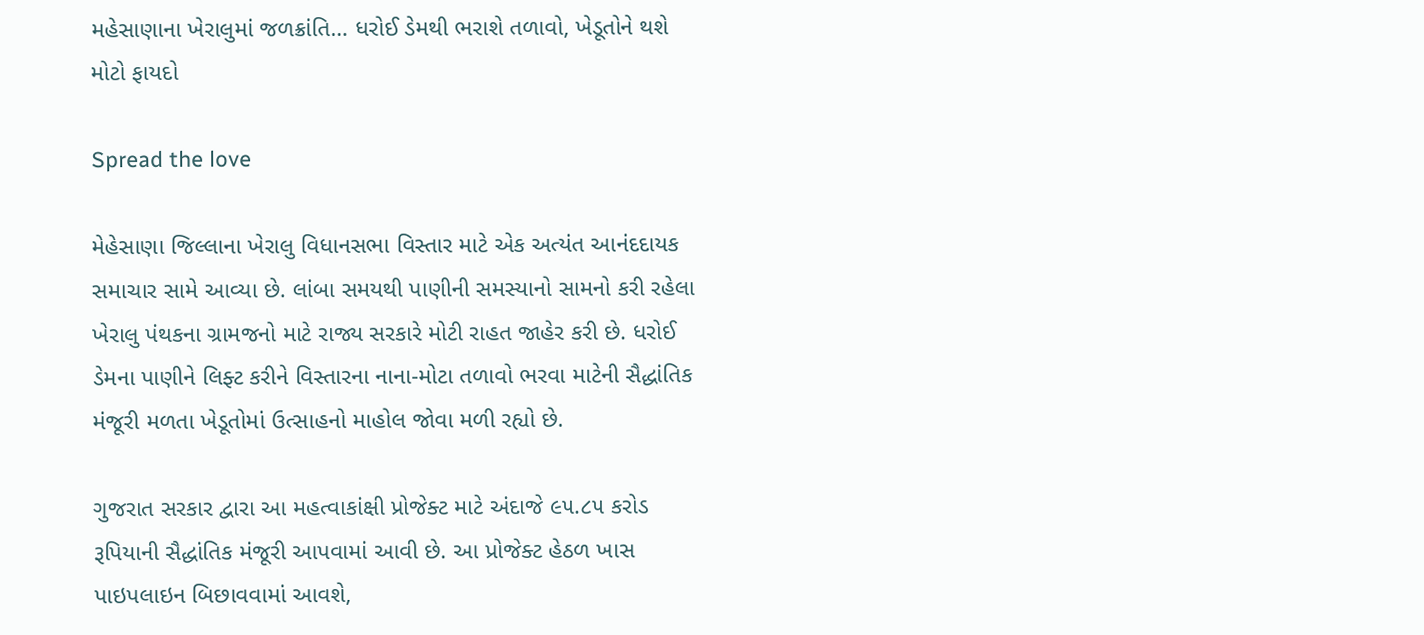મહેસાણાના ખેરાલુમાં જળક્રાંતિ… ધરોઈ ડેમથી ભરાશે તળાવો, ખેડૂતોને થશે મોટો ફાયદો

Spread the love

મેહેસાણા જિલ્લાના ખેરાલુ વિધાનસભા વિસ્તાર માટે એક અત્યંત આનંદદાયક સમાચાર સામે આવ્યા છે. લાંબા સમયથી પાણીની સમસ્યાનો સામનો કરી રહેલા ખેરાલુ પંથકના ગ્રામજનો માટે રાજ્ય સરકારે મોટી રાહત જાહેર કરી છે. ધરોઈ ડેમના પાણીને લિફ્ટ કરીને વિસ્તારના નાના-મોટા તળાવો ભરવા માટેની સૈદ્ધાંતિક મંજૂરી મળતા ખેડૂતોમાં ઉત્સાહનો માહોલ જોવા મળી રહ્યો છે.

ગુજરાત સરકાર દ્વારા આ મહત્વાકાંક્ષી પ્રોજેક્ટ માટે અંદાજે ૯૫.૮૫ કરોડ રૂપિયાની સૈદ્ધાંતિક મંજૂરી આપવામાં આવી છે. આ પ્રોજેક્ટ હેઠળ ખાસ પાઇપલાઇન બિછાવવામાં આવશે,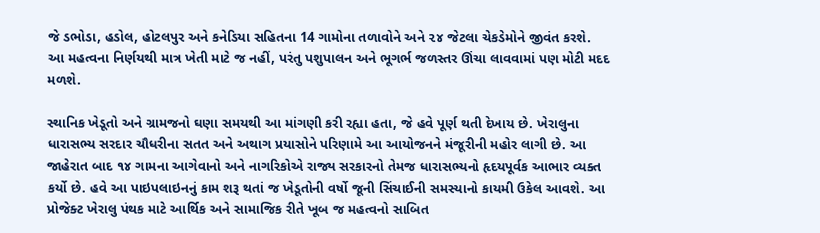જે ડભોડા, હડોલ, હોટલપુર અને કનેડિયા સહિતના 14 ગામોના તળાવોને અને ૨૪ જેટલા ચેકડેમોને જીવંત કરશે. આ મહત્વના નિર્ણયથી માત્ર ખેતી માટે જ નહીં, પરંતુ પશુપાલન અને ભૂગર્ભ જળસ્તર ઊંચા લાવવામાં પણ મોટી મદદ મળશે.

સ્થાનિક ખેડૂતો અને ગ્રામજનો ઘણા સમયથી આ માંગણી કરી રહ્યા હતા, જે હવે પૂર્ણ થતી દેખાય છે. ખેરાલુના ધારાસભ્ય સરદાર ચૌધરીના સતત અને અથાગ પ્રયાસોને પરિણામે આ આયોજનને મંજૂરીની મહોર લાગી છે. આ જાહેરાત બાદ ૧૪ ગામના આગેવાનો અને નાગરિકોએ રાજ્ય સરકારનો તેમજ ધારાસભ્યનો હૃદયપૂર્વક આભાર વ્યક્ત કર્યો છે. હવે આ પાઇપલાઇનનું કામ શરૂ થતાં જ ખેડૂતોની વર્ષો જૂની સિંચાઈની સમસ્યાનો કાયમી ઉકેલ આવશે. આ પ્રોજેક્ટ ખેરાલુ પંથક માટે આર્થિક અને સામાજિક રીતે ખૂબ જ મહત્વનો સાબિત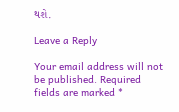થશે.

Leave a Reply

Your email address will not be published. Required fields are marked *